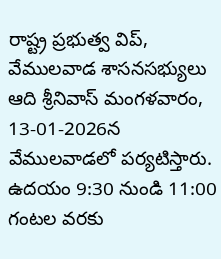రాష్ట్ర ప్రభుత్వ విప్, వేములవాడ శాసనసభ్యులు ఆది శ్రీనివాస్ మంగళవారం, 13-01-2026న వేములవాడలో పర్యటిస్తారు. ఉదయం 9:30 నుండి 11:00 గంటల వరకు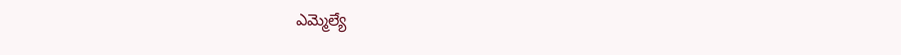ఎమ్మెల్యే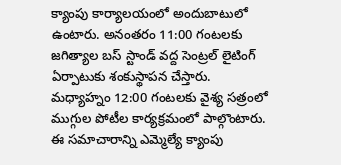క్యాంపు కార్యాలయంలో అందుబాటులో ఉంటారు. అనంతరం 11:00 గంటలకు జగిత్యాల బస్ స్టాండ్ వద్ద సెంట్రల్ లైటింగ్ ఏర్పాటుకు శంకుస్థాపన చేస్తారు. మధ్యాహ్నం 12:00 గంటలకు వైశ్య సత్రంలో ముగ్గుల పోటీల కార్యక్రమంలో పాల్గొంటారు. ఈ సమాచారాన్ని ఎమ్మెల్యే క్యాంపు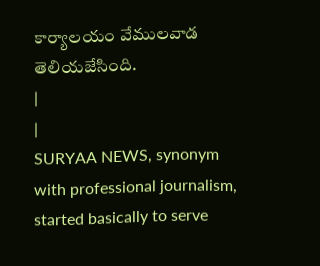కార్యాలయం వేములవాడ తెలియజేసింది.
|
|
SURYAA NEWS, synonym with professional journalism, started basically to serve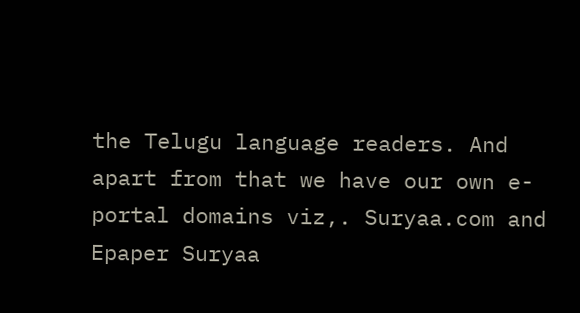the Telugu language readers. And apart from that we have our own e-portal domains viz,. Suryaa.com and Epaper Suryaa